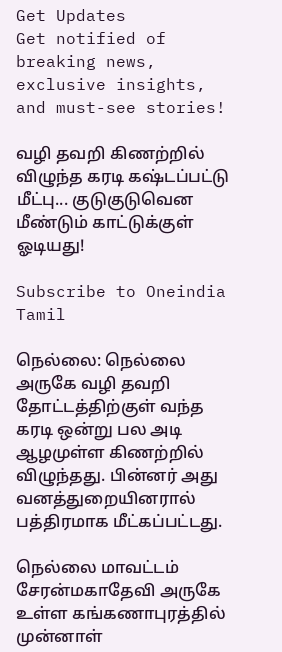Get Updates
Get notified of breaking news, exclusive insights, and must-see stories!

வழி தவறி கிணற்றில் விழுந்த கரடி கஷ்டப்பட்டு மீட்பு... குடுகுடுவென மீண்டும் காட்டுக்குள் ஓடியது!

Subscribe to Oneindia Tamil

நெல்லை: நெல்லை அருகே வழி தவறி தோட்டத்திற்குள் வந்த கரடி ஒன்று பல அடி ஆழமுள்ள கிணற்றில் விழுந்தது. பின்னர் அது வனத்துறையினரால் பத்திரமாக மீட்கப்பட்டது.

நெல்லை மாவட்டம் சேரன்மகாதேவி அருகே உள்ள கங்கணாபுரத்தில் முன்னாள்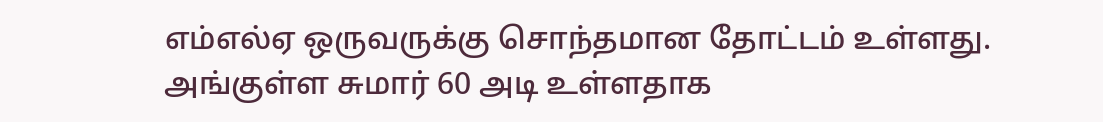எம்எல்ஏ ஒருவருக்கு சொந்தமான தோட்டம் உள்ளது. அங்குள்ள சுமார் 60 அடி உள்ளதாக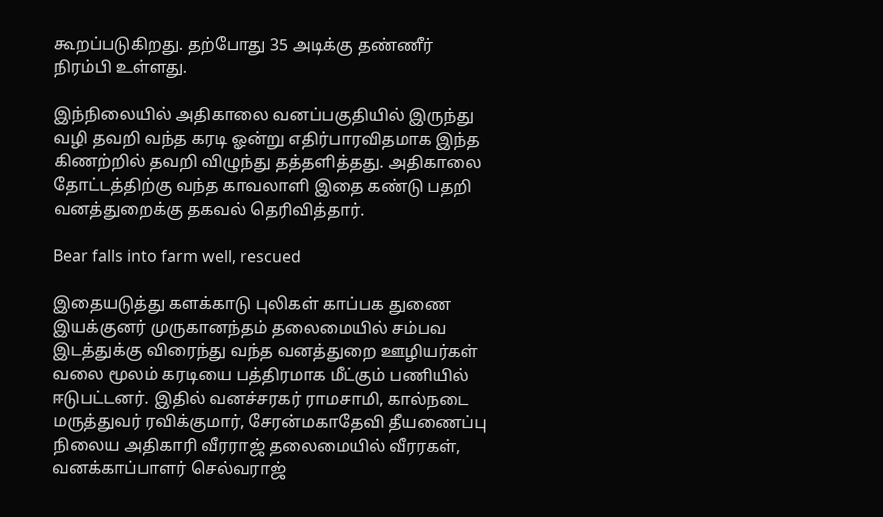கூறப்படுகிறது. தற்போது 35 அடிக்கு தண்ணீர் நிரம்பி உள்ளது.

இந்நிலையில் அதிகாலை வனப்பகுதியில் இருந்து வழி தவறி வந்த கரடி ஓன்று எதிர்பாரவிதமாக இந்த கிணற்றில் தவறி விழுந்து தத்தளித்தது. அதிகாலை தோட்டத்திற்கு வந்த காவலாளி இதை கண்டு பதறி வனத்துறைக்கு தகவல் தெரிவித்தார்.

Bear falls into farm well, rescued

இதையடுத்து களக்காடு புலிகள் காப்பக துணை இயக்குனர் முருகானந்தம் தலைமையில் சம்பவ இடத்துக்கு விரைந்து வந்த வனத்துறை ஊழியர்கள் வலை மூலம் கரடியை பத்திரமாக மீட்கும் பணியில் ஈடுபட்டனர். இதில் வனச்சரகர் ராமசாமி, கால்நடை மருத்துவர் ரவிக்குமார், சேரன்மகாதேவி தீயணைப்பு நிலைய அதிகாரி வீரராஜ் தலைமையில் வீரரகள், வனக்காப்பாளர் செல்வராஜ்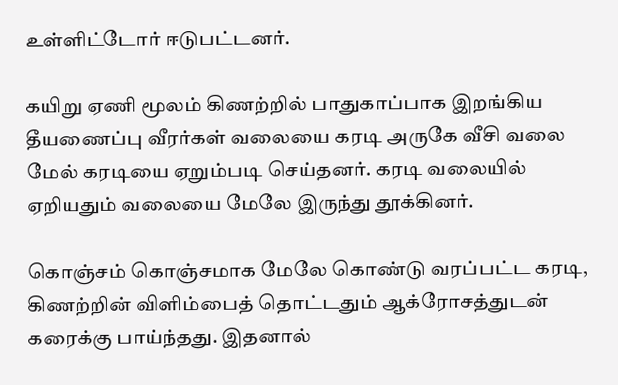உள்ளிட்டோர் ஈடுபட்டனர்.

கயிறு ஏணி மூலம் கிணற்றில் பாதுகாப்பாக இறங்கிய தீயணைப்பு வீரர்கள் வலையை கரடி அருகே வீசி வலை மேல் கரடியை ஏறும்படி செய்தனர். கரடி வலையில் ஏறியதும் வலையை மேலே இருந்து தூக்கினர்.

கொஞ்சம் கொஞ்சமாக மேலே கொண்டு வரப்பட்ட கரடி, கிணற்றின் விளிம்பைத் தொட்டதும் ஆக்ரோசத்துடன் கரைக்கு பாய்ந்தது. இதனால்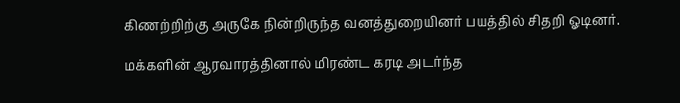கிணற்றிற்கு அருகே நின்றிருந்த வனத்துறையினர் பயத்தில் சிதறி ஓடினர்.

மக்களின் ஆரவாரத்தினால் மிரண்ட கரடி அடர்ந்த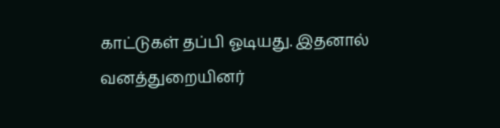காட்டுகள் தப்பி ஓடியது. இதனால் வனத்துறையினர்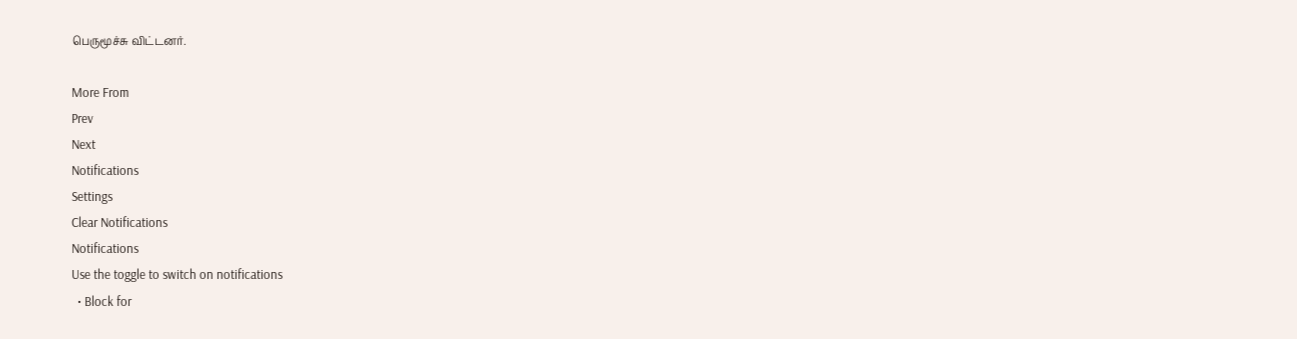பெருமூச்சு விட்டனர்.

More From
Prev
Next
Notifications
Settings
Clear Notifications
Notifications
Use the toggle to switch on notifications
  • Block for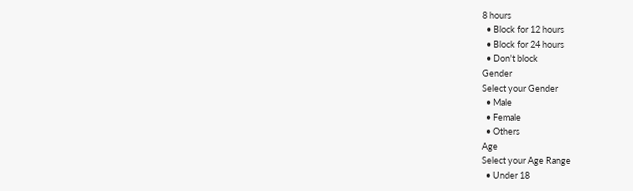8 hours
  • Block for 12 hours
  • Block for 24 hours
  • Don't block
Gender
Select your Gender
  • Male
  • Female
  • Others
Age
Select your Age Range
  • Under 18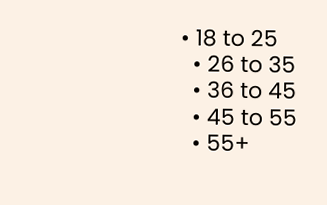• 18 to 25
  • 26 to 35
  • 36 to 45
  • 45 to 55
  • 55+